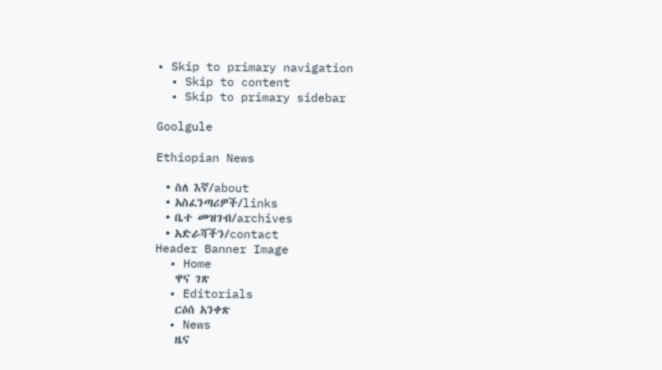• Skip to primary navigation
  • Skip to content
  • Skip to primary sidebar

Goolgule

Ethiopian News

  • ስለ እኛ/about
  • አስፈንጣሪዎች/links
  • ቤተ መዝገብ/archives
  • አድራሻችን/contact
Header Banner Image
  • Home
    ዋና ገጽ
  • Editorials
    ርዕሰ አንቀጽ
  • News
    ዜና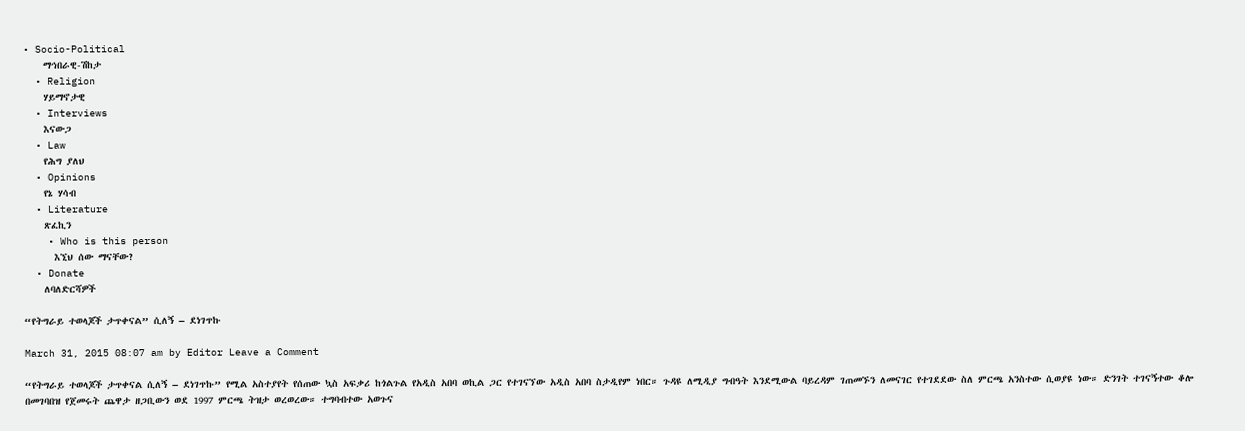• Socio-Political
    ማኅበራዊ-ሽከታ
  • Religion
    ሃይማኖታዊ
  • Interviews
    እናውጋ
  • Law
    የሕግ ያለህ
  • Opinions
    የኔ ሃሳብ
  • Literature
    ጽፈኪን
    • Who is this person
      እኚህ ሰው ማናቸው?
  • Donate
    ለባለድርሻዎች

“የትግራይ ተወላጆች ታጥቀናል” ሲለኝ – ደነገጥኩ

March 31, 2015 08:07 am by Editor Leave a Comment

“የትግራይ ተወላጆች ታጥቀናል ሲለኝ – ደነገጥኩ” የሚል አስተያየት የሰጠው ኳስ አፍቃሪ ከጎልጉል የአዲስ አበባ ወኪል ጋር የተገናኘው አዲስ አበባ ስታዲየም ነበር። ጉዳዩ ለሚዲያ ግብዓት እንደሚውል ባይረዳም ገጠመኙን ለመናገር የተገደደው ስለ ምርጫ አንስተው ሲወያዩ ነው። ድንገት ተገናኝተው ቆሎ በመገባበዝ የጀመሩት ጨዋታ ዘጋቢውን ወደ 1997 ምርጫ ትዝታ ወረወረው። ተግባብተው አወጉና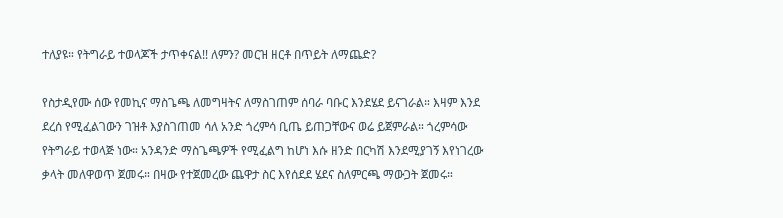ተለያዩ። የትግራይ ተወላጆች ታጥቀናል!! ለምን? መርዝ ዘርቶ በጥይት ለማጨድ?

የስታዲየሙ ሰው የመኪና ማስጌጫ ለመግዛትና ለማስገጠም ሰባራ ባቡር እንደሄደ ይናገራል። እዛም እንደ ደረሰ የሚፈልገውን ገዝቶ እያስገጠመ ሳለ አንድ ጎረምሳ ቢጤ ይጠጋቸውና ወሬ ይጀምራል። ጎረምሳው የትግራይ ተወላጅ ነው። አንዳንድ ማስጌጫዎች የሚፈልግ ከሆነ እሱ ዘንድ በርካሽ እንደሚያገኝ እየነገረው ቃላት መለዋወጥ ጀመሩ። በዛው የተጀመረው ጨዋታ ስር እየሰደደ ሄደና ስለምርጫ ማውጋት ጀመሩ።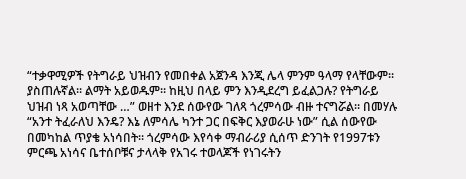“ተቃዋሚዎች የትግራይ ህዝብን የመበቀል አጀንዳ እንጂ ሌላ ምንም ዓላማ የላቸውም። ያስጠሉኛል። ልማት አይወዱም። ከዚህ በላይ ምን እንዲደረግ ይፈልጋሉ? የትግራይ ህዝብ ነጻ አወጣቸው …” ወዘተ እንደ ሰውየው ገለጻ ጎረምሳው ብዙ ተናግሯል። በመሃሉ “አንተ ትፈራለህ እንዴ? እኔ ለምሳሌ ካንተ ጋር በፍቅር እያወራሁ ነው” ሲል ሰውየው በመካከል ጥያቄ አነሳበት። ጎረምሳው እየሳቀ ማብራሪያ ሲሰጥ ድንገት የ1997ቱን ምርጫ አነሳና ቤተሰቦቹና ታላላቅ የአገሩ ተወላጆች የነገሩትን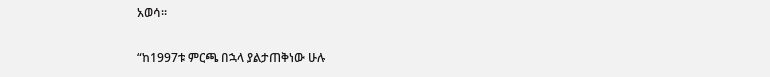አወሳ።

“ከ1997ቱ ምርጫ በኋላ ያልታጠቅነው ሁሉ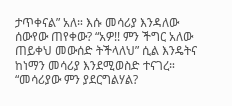ታጥቀናል” አለ። እሱ መሳሪያ እንዳለው ሰውየው ጠየቀው? “አዎ!! ምን ችግር አለው ጠይቀህ መውሰድ ትችላለህ” ሲል እንዴትና ከነማን መሳሪያ እንደሚወስድ ተናገረ። “መሳሪያው ምን ያደርግልሃል?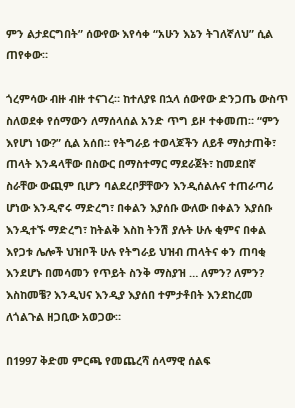ምን ልታደርግበት” ሰውየው እየሳቀ “አሁን እኔን ትገለኛለህ” ሲል ጠየቀው።

ጎረምሳው ብዙ ብዙ ተናገረ። ከተለያዩ በኋላ ሰውየው ድንጋጤ ውስጥ ስለወደቀ የሰማውን ለማሰላሰል አንድ ጥግ ይዞ ተቀመጠ። “ምን እየሆነ ነው?” ሲል አሰበ። የትግራይ ተወላጆችን ለይቶ ማስታጠቅ፣ ጠላት እንዳላቸው በስውር በማስተማር ማደራጀት፣ ከመደበኛ ስራቸው ውጪም ቢሆን ባልደረቦቻቸውን እንዲሰልሉና ተጠራጣሪ ሆነው እንዲኖሩ ማድረግ፣ በቀልን እያሰቡ ውለው በቀልን እያሰቡ እንዲተኙ ማድረግ፣ ከትልቅ እስከ ትንሽ ያሉት ሁሉ ቂምና በቀል እየጋቱ ሌሎች ህዝቦች ሁሉ የትግራይ ህዝብ ጠላትና ቀን ጠባቂ እንደሆኑ በመሳመን የጥይት ስንቅ ማስያዝ … ለምን? ለምን? እስከመቼ? እንዲህና እንዲያ እያሰበ ተምታቶበት እንደከረመ ለጎልጉል ዘጋቢው አወጋው።

በ1997 ቅድመ ምርጫ የመጨረሻ ሰላማዊ ሰልፍ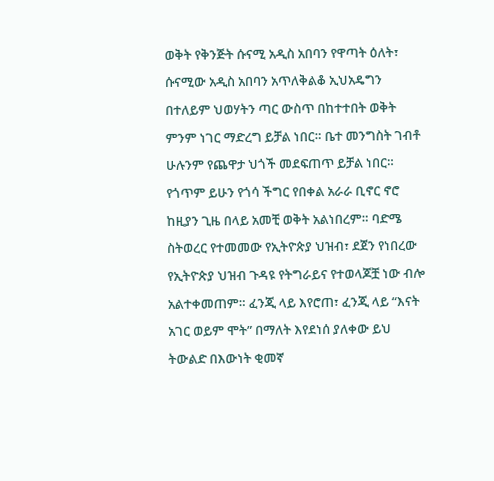ወቅት የቅንጅት ሱናሚ አዲስ አበባን የዋጣት ዕለት፣ ሱናሚው አዲስ አበባን አጥለቅልቆ ኢህአዴግን በተለይም ህወሃትን ጣር ውስጥ በከተተበት ወቅት ምንም ነገር ማድረግ ይቻል ነበር። ቤተ መንግስት ገብቶ ሁሉንም የጨዋታ ህጎች መደፍጠጥ ይቻል ነበር። የጎጥም ይሁን የጎሳ ችግር የበቀል አራራ ቢኖር ኖሮ ከዚያን ጊዜ በላይ አመቺ ወቅት አልነበረም። ባድሜ ስትወረር የተመመው የኢትዮጵያ ህዝብ፣ ደጀን የነበረው የኢትዮጵያ ህዝብ ጉዳዩ የትግራይና የተወላጆቿ ነው ብሎ አልተቀመጠም። ፈንጂ ላይ እየሮጠ፣ ፈንጂ ላይ “እናት አገር ወይም ሞት” በማለት እየደነሰ ያለቀው ይህ ትውልድ በእውነት ቂመኛ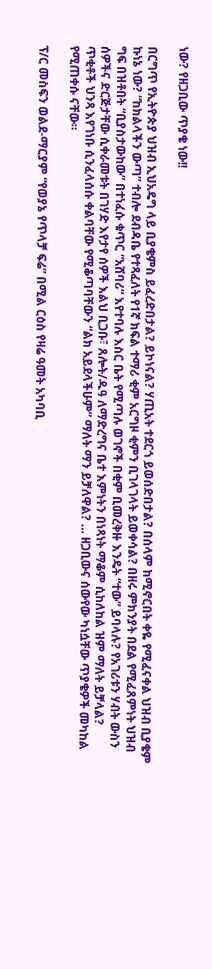ነው? የዘጋቢው ጥያቄ ነው!!

በርግጥ የኢትዮጵያ ህዝብ ኢህአዴግ ላይ ቢያቄምስ ይፈረድበታል? ይኮነናል? ሃጢአት ተደርጎ ይወሰድበታል? በሰላም ከሚኖርበት ቀዬ የሚፈናቀል ህዝብ ቢያቄም ኩነኔ ነው? “ከክልላችን ውጣ” ተብሎ ደብዳቤ የተጻፈለት የ1ኛ ክፍል ተማሪ ቂም አርግዞ ቂምን ቢገላገላት ይወቀሳል? በዘሩ ምክንያት በደል የሚፈጸምነት ህዝብ ግፍ በዝቶበት “ቢያስታውከው” በተነፈሱ ቁጥር “አሸባሪ” እየተባሉ እስር ቤት የሚጣሉ ወገኖች በቂም ቢመረቅዙ እንዴት “ተው” ይባላሉ? የአገሪቱን ሃብት ውስን ሰዎችና ድርጅታቸው ሲቀራመቱት በገሃድ እየታየ ሰዎች እልህ ቢጋቡ፣ ጸሎት/ዱዓ ለማድረግና ቤተ እምነትን በነጻነት ማቆም ሲከለከል ዝም ማለት ይቻላል? ጥቂቶች ህንጻ እየገነቡ ሲንፈላሰሱ ቀልባቸው የሚቆጣባቸውን “ልክ አይደላችሁም” ማለት ማን ይቻለዋል? … ዘጋቢውና ሰውየው ካነሷቸው ጥያቄዎች መካከል የሚጠቀሱ ናቸው።

ፕ/ር መስፍን ወልደ-ማርያም “የወያኔ የጥላቻ ፍሬ” በሚል ርዕስ የዛሬ ዓመት አካባቢ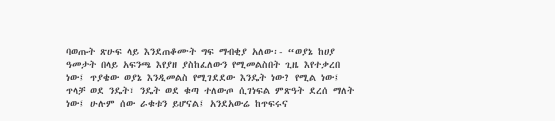ባወጡት ጽሁፍ ላይ እንደጠቆሙት ግፍ ማብቂያ አለው፡- “ወያኔ ከሀያ ዓመታት በላይ አፍንጫ እየያዘ ያስከፈለውን የሚመልስበት ጊዜ እየተቃረበ ነው፤ ጥያቄው ወያኔ እንዲመልስ የሚገደደው እንዴት ነው? የሚል ነው፤ ጥላቻ ወደ ንዴት፣ ንዴት ወደ ቁጣ ተለውጦ ሲገነፍል ምጽዓት ደረሰ ማለት ነው፤ ሁሉም ሰው ራቁቱን ይሆናል፤ አንደአውሬ ከጥፍሩና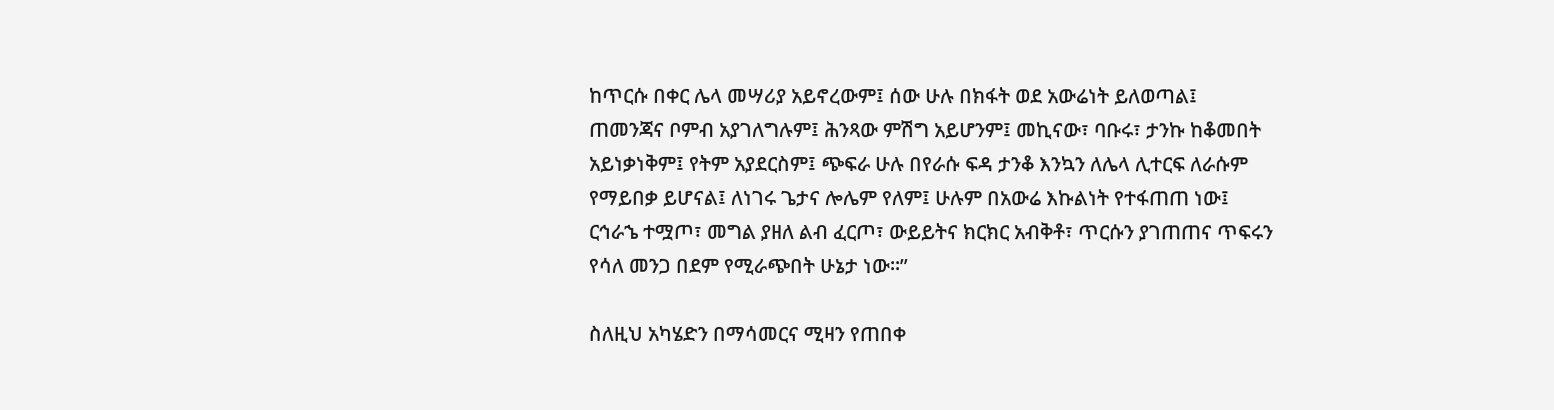ከጥርሱ በቀር ሌላ መሣሪያ አይኖረውም፤ ሰው ሁሉ በክፋት ወደ አውሬነት ይለወጣል፤ ጠመንጃና ቦምብ አያገለግሉም፤ ሕንጻው ምሽግ አይሆንም፤ መኪናው፣ ባቡሩ፣ ታንኩ ከቆመበት አይነቃነቅም፤ የትም አያደርስም፤ ጭፍራ ሁሉ በየራሱ ፍዳ ታንቆ እንኳን ለሌላ ሊተርፍ ለራሱም የማይበቃ ይሆናል፤ ለነገሩ ጌታና ሎሌም የለም፤ ሁሉም በአውሬ እኩልነት የተፋጠጠ ነው፤ ርኅራኄ ተሟጦ፣ መግል ያዘለ ልብ ፈርጦ፣ ውይይትና ክርክር አብቅቶ፣ ጥርሱን ያገጠጠና ጥፍሩን የሳለ መንጋ በደም የሚራጭበት ሁኔታ ነው።”

ስለዚህ አካሄድን በማሳመርና ሚዛን የጠበቀ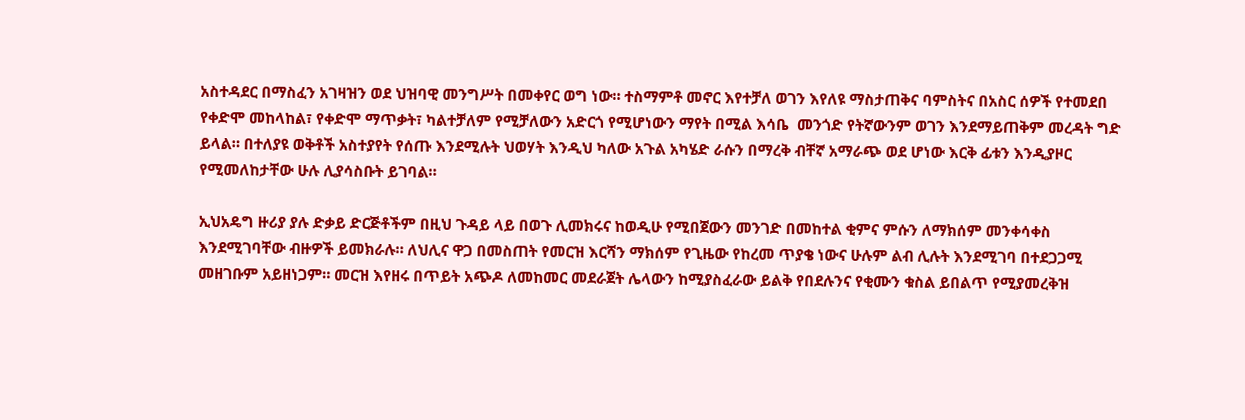አስተዳደር በማስፈን አገዛዝን ወደ ህዝባዊ መንግሥት በመቀየር ወግ ነው። ተስማምቶ መኖር እየተቻለ ወገን እየለዩ ማስታጠቅና ባምስትና በአስር ሰዎች የተመደበ የቀድሞ መከላከል፣ የቀድሞ ማጥቃት፣ ካልተቻለም የሚቻለውን አድርጎ የሚሆነውን ማየት በሚል እሳቤ  መንጎድ የትኛውንም ወገን እንደማይጠቅም መረዳት ግድ ይላል። በተለያዩ ወቅቶች አስተያየት የሰጡ እንደሚሉት ህወሃት እንዲህ ካለው አጉል አካሄድ ራሱን በማረቅ ብቸኛ አማራጭ ወደ ሆነው እርቅ ፊቱን እንዲያዞር የሚመለከታቸው ሁሉ ሊያሳስቡት ይገባል።

ኢህአዴግ ዙሪያ ያሉ ድቃይ ድርጅቶችም በዚህ ጉዳይ ላይ በወጉ ሊመክሩና ከወዲሁ የሚበጀውን መንገድ በመከተል ቂምና ምሱን ለማክሰም መንቀሳቀስ እንደሚገባቸው ብዙዎች ይመክራሉ። ለህሊና ዋጋ በመስጠት የመርዝ እርሻን ማክሰም የጊዜው የከረመ ጥያቄ ነውና ሁሉም ልብ ሊሉት እንደሚገባ በተደጋጋሚ መዘገቡም አይዘነጋም። መርዝ እየዘሩ በጥይት አጭዶ ለመከመር መደራጀት ሌላውን ከሚያስፈራው ይልቅ የበደሉንና የቂሙን ቁስል ይበልጥ የሚያመረቅዝ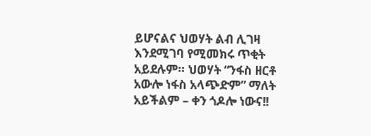ይሆናልና ህወሃት ልብ ሊገዛ እንደሚገባ የሚመክሩ ጥቂት አይደሉም። ህወሃት “ንፋስ ዘርቶ አውሎ ነፋስ አላጭድም” ማለት አይችልም – ቀን ጎዶሎ ነውና!!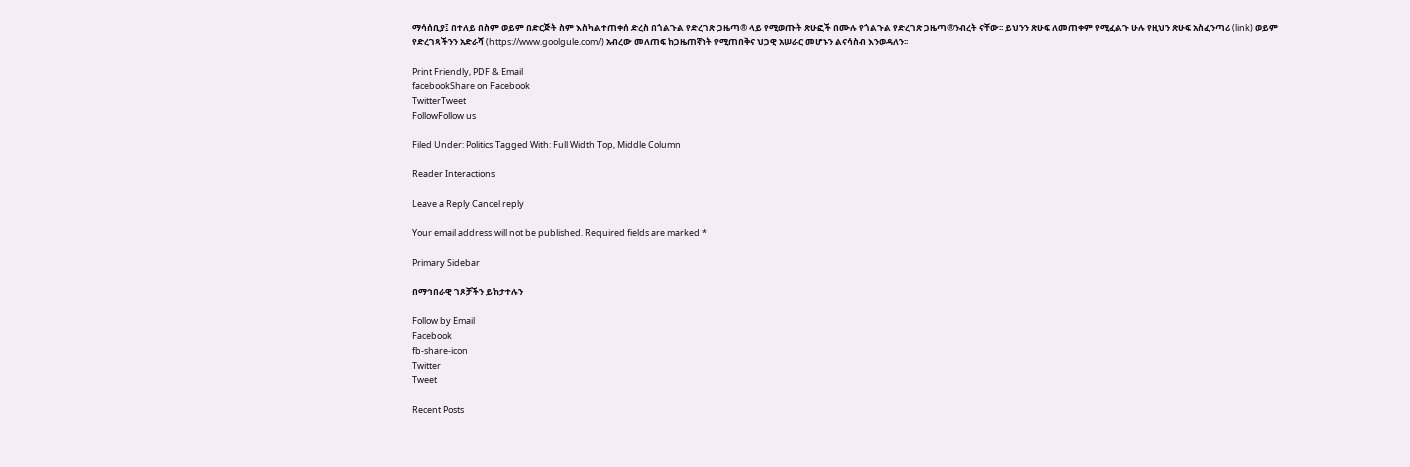ማሳሰቢያ፤ በተለይ በስም ወይም በድርጅት ስም እስካልተጠቀሰ ድረስ በጎልጉል የድረገጽ ጋዜጣ® ላይ የሚወጡት ጽሁፎች በሙሉ የጎልጉል የድረገጽ ጋዜጣ®ንብረት ናቸው፡፡ ይህንን ጽሁፍ ለመጠቀም የሚፈልጉ ሁሉ የዚህን ጽሁፍ አስፈንጣሪ (link) ወይም የድረገጻችንን አድራሻ (https://www.goolgule.com/) አብረው መለጠፍ ከጋዜጠኛነት የሚጠበቅና ህጋዊ አሠራር መሆኑን ልናሳስብ እንወዳለን፡፡

Print Friendly, PDF & Email
facebookShare on Facebook
TwitterTweet
FollowFollow us

Filed Under: Politics Tagged With: Full Width Top, Middle Column

Reader Interactions

Leave a Reply Cancel reply

Your email address will not be published. Required fields are marked *

Primary Sidebar

በማኅበራዊ ገጾቻችን ይከታተሉን

Follow by Email
Facebook
fb-share-icon
Twitter
Tweet

Recent Posts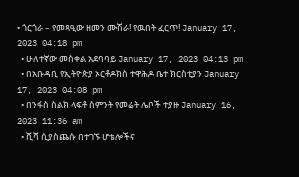• ጎርጎራ – የመጻዒው ዘመን ሙሽራ! የዉበት ፈርጥ! January 17, 2023 04:18 pm
  • ሁለተኛው መስቀል አደባባይ January 17, 2023 04:13 pm
  • በአቡዳቢ የኢትዮጵያ ኦርቶዶክስ ተዋሕዶ ቤተ ክርስቲያን January 17, 2023 04:08 pm
  • በንፋስ ስልክ ላፍቶ ስምንት የመሬት ሌቦች ተያዙ January 16, 2023 11:36 am
  • ሺሻ ሲያስጨሱ በተገኙ ሆቴሎችና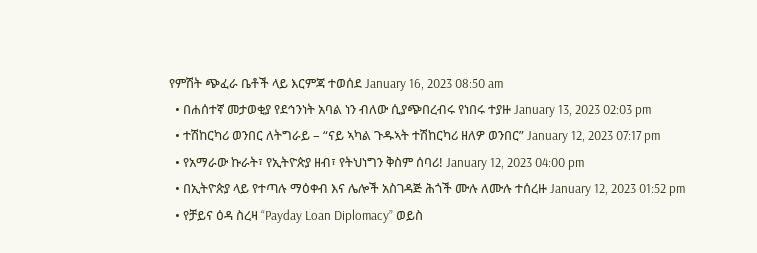የምሽት ጭፈራ ቤቶች ላይ እርምጃ ተወሰደ January 16, 2023 08:50 am
  • በሐሰተኛ መታወቂያ የደኅንነት አባል ነን ብለው ሲያጭበረብሩ የነበሩ ተያዙ January 13, 2023 02:03 pm
  • ተሽከርካሪ ወንበር ለትግራይ – “ናይ ኣካል ጉዱኣት ተሽከርካሪ ዘለዎ ወንበር” January 12, 2023 07:17 pm
  • የአማራው ኩራት፣ የኢትዮጵያ ዘብ፣ የትህነግን ቅስም ሰባሪ! January 12, 2023 04:00 pm
  • በኢትዮጵያ ላይ የተጣሉ ማዕቀብ እና ሌሎች አስገዳጅ ሕጎች ሙሉ ለሙሉ ተሰረዙ January 12, 2023 01:52 pm
  • የቻይና ዕዳ ስረዛ “Payday Loan Diplomacy” ወይስ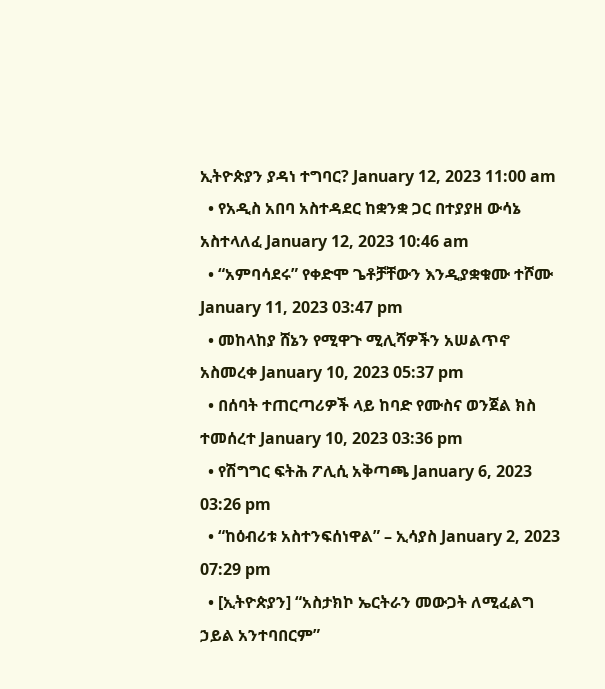ኢትዮጵያን ያዳነ ተግባር? January 12, 2023 11:00 am
  • የአዲስ አበባ አስተዳደር ከቋንቋ ጋር በተያያዘ ውሳኔ አስተላለፈ January 12, 2023 10:46 am
  • “አምባሳደሩ” የቀድሞ ጌቶቻቸውን እንዲያቋቁሙ ተሾሙ January 11, 2023 03:47 pm
  • መከላከያ ሸኔን የሚዋጉ ሚሊሻዎችን አሠልጥኖ አስመረቀ January 10, 2023 05:37 pm
  • በሰባት ተጠርጣሪዎች ላይ ከባድ የሙስና ወንጀል ክስ ተመሰረተ January 10, 2023 03:36 pm
  • የሽግግር ፍትሕ ፖሊሲ አቅጣጫ January 6, 2023 03:26 pm
  • “ከዕብሪቱ አስተንፍሰነዋል” – ኢሳያስ January 2, 2023 07:29 pm
  • [ኢትዮጵያን] “አስታክኮ ኤርትራን መውጋት ለሚፈልግ ኃይል አንተባበርም”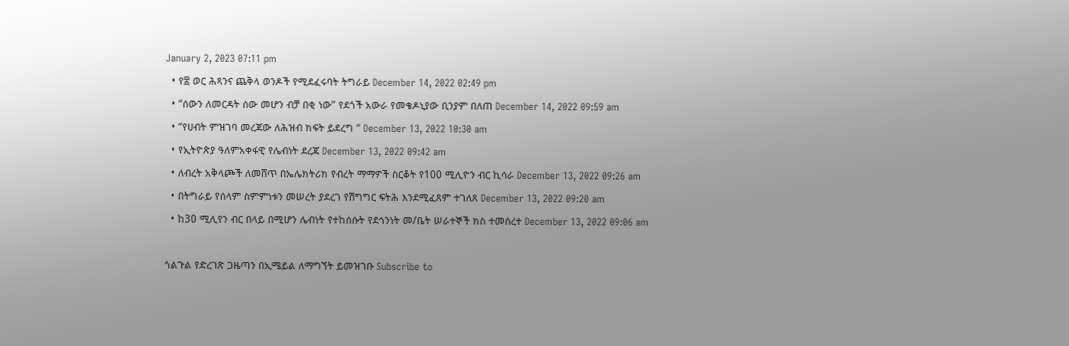January 2, 2023 07:11 pm
  • የ፰ ወር ሕጻንና ጨቅላ ወንዶች የሚደፈሩባት ትግራይ December 14, 2022 02:49 pm
  • “ሰውን ለመርዳት ሰው መሆን ብቻ በቂ ነው” የደጎች አውራ የመቄዶኒያው ቢንያም በለጠ December 14, 2022 09:59 am
  • “የሀብት ምዝገባ መረጃው ለሕዝብ ክፍት ይደረግ “ December 13, 2022 10:30 am
  • የኢትዮጵያ ዓለምአቀፋዊ የሌብነት ደረጃ December 13, 2022 09:42 am
  • ለብረት አቅላጮች ለመሸጥ በኤሌክትሪክ የብረት ማማዎች ስርቆት የ100 ሚሊዮን ብር ኪሳራ December 13, 2022 09:26 am
  • በትግራይ የሰላም ስምምነቱን መሠረት ያደረገ የሽግግር ፍትሕ እንደሚፈጸም ተገለጸ December 13, 2022 09:20 am
  • ከ30 ሚሊየን ብር በላይ በሚሆን ሌብነት የተከሰሱት የደኅንነት መ/ቤት ሠራተኞች ክስ ተመሰረተ December 13, 2022 09:06 am

ጎልጉል የድረገጽ ጋዜጣን በኢሜይል ለማግኘት ይመዝገቡ Subscribe to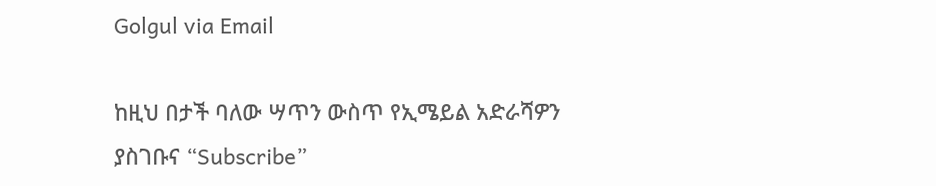Golgul via Email

ከዚህ በታች ባለው ሣጥን ውስጥ የኢሜይል አድራሻዎን ያስገቡና “Subscribe”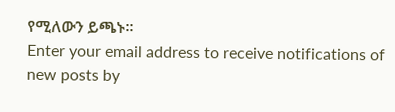የሚለውን ይጫኑ፡፡
Enter your email address to receive notifications of new posts by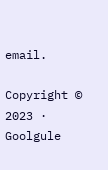email.

Copyright © 2023 · Goolgule